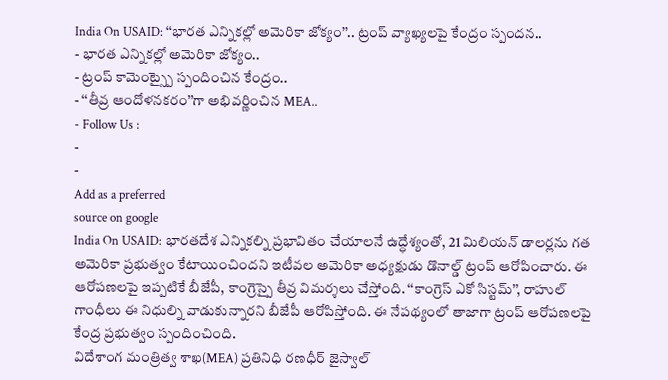India On USAID: ‘‘భారత ఎన్నికల్లో అమెరికా జోక్యం’’.. ట్రంప్ వ్యాఖ్యలపై కేంద్రం స్పందన..
- భారత ఎన్నికల్లో అమెరికా జోక్యం..
- ట్రంప్ కామెంట్స్పై స్పందించిన కేంద్రం..
- ‘‘తీవ్ర ఆందోళనకరం’’గా అభివర్ణించిన MEA..
- Follow Us :
-
-
Add as a preferred
source on google
India On USAID: భారతదేశ ఎన్నికల్ని ప్రభావితం చేయాలనే ఉద్ధేశ్యంతో, 21 మిలియన్ డాలర్లను గత అమెరికా ప్రభుత్వం కేటాయించిందని ఇటీవల అమెరికా అధ్యక్షుడు డొనాల్డ్ ట్రంప్ ఆరోపించారు. ఈ ఆరోపణలపై ఇప్పటికే బీజేపీ, కాంగ్రెస్పై తీవ్ర విమర్శలు చేస్తోంది. ‘‘కాంగ్రెస్ ఎకో సిస్టమ్’’, రాహుల్ గాంధీలు ఈ నిధుల్ని వాడుకున్నారని బీజేపీ ఆరోపిస్తోంది. ఈ నేపథ్యంలో తాజాగా ట్రంప్ ఆరోపణలపై కేంద్ర ప్రభుత్వం స్పందించింది.
విదేశాంగ మంత్రిత్వ శాఖ(MEA) ప్రతినిధి రణధీర్ జైస్వాల్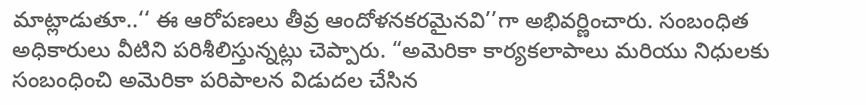మాట్లాడుతూ..‘‘ ఈ ఆరోపణలు తీవ్ర ఆందోళనకరమైనవి’’గా అభివర్ణించారు. సంబంధిత అధికారులు వీటిని పరిశీలిస్తున్నట్లు చెప్పారు. “అమెరికా కార్యకలాపాలు మరియు నిధులకు సంబంధించి అమెరికా పరిపాలన విడుదల చేసిన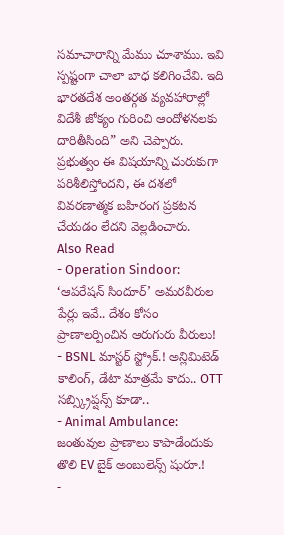సమాచారాన్ని మేము చూశాము. ఇవి స్పష్టంగా చాలా బాధ కలిగించేవి. ఇది భారతదేశ అంతర్గత వ్యవహారాల్లో విదేశీ జోక్యం గురించి ఆందోళనలకు దారితీసింది” అని చెప్పారు. ప్రభుత్వం ఈ విషయాన్ని చురుకుగా పరిశీలిస్తోందని, ఈ దశలో వివరణాత్మక బహిరంగ ప్రకటన చేయడం లేదని వెల్లడించారు.
Also Read
- Operation Sindoor: ‘ఆపరేషన్ సిందూర్’ అమరవీరుల పేర్లు ఇవే.. దేశం కోసం ప్రాణాలర్పించిన ఆరుగురు వీరులు!
- BSNL మాస్టర్ స్ట్రోక్.! అన్లిమిటెడ్ కాలింగ్, డేటా మాత్రమే కాదు.. OTT సబ్స్క్రిప్షన్స్ కూడా..
- Animal Ambulance: జంతువుల ప్రాణాలు కాపాడేందుకు తొలి EV బైక్ అంబులెన్స్ షురూ.!
-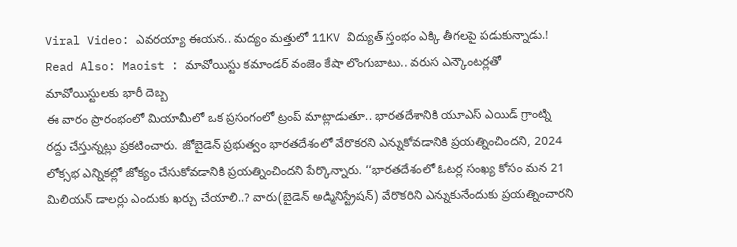Viral Video: ఎవరయ్యా ఈయన.. మద్యం మత్తులో 11KV విద్యుత్ స్తంభం ఎక్కి తీగలపై పడుకున్నాడు.!
Read Also: Maoist : మావోయిస్టు కమాండర్ వంజెం కేషా లొంగుబాటు.. వరుస ఎన్కౌంటర్లతో మావోయిస్టులకు భారీ దెబ్బ
ఈ వారం ప్రారంభంలో మియామీలో ఒక ప్రసంగంలో ట్రంప్ మాట్లాడుతూ.. భారతదేశానికి యూఎస్ ఎయిడ్ గ్రాంట్ని రద్దు చేస్తున్నట్లు ప్రకటించారు. జోబైడెన్ ప్రభుత్వం భారతదేశంలో వేరొకరని ఎన్నుకోవడానికి ప్రయత్నించిందని, 2024 లోక్సభ ఎన్నికల్లో జోక్యం చేసుకోవడానికి ప్రయత్నించిందని పేర్కొన్నారు. ‘‘భారతదేశంలో ఓటర్ల సంఖ్య కోసం మన 21 మిలియన్ డాలర్లు ఎందుకు ఖర్చు చేయాలి..? వారు(బైడెన్ అడ్మినిస్ట్రేషన్) వేరొకరిని ఎన్నుకునేందుకు ప్రయత్నించారని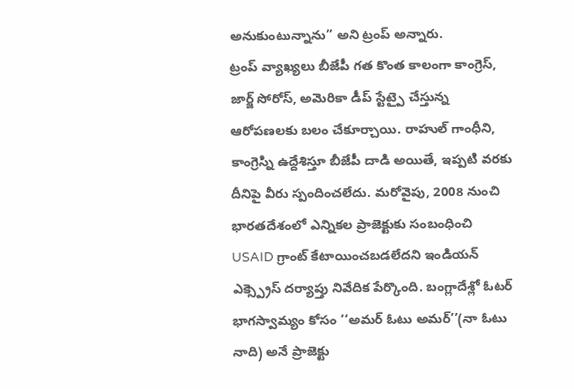అనుకుంటున్నాను’’ అని ట్రంప్ అన్నారు.
ట్రంప్ వ్యాఖ్యలు బీజేపీ గత కొంత కాలంగా కాంగ్రెస్, జార్జ్ సోరోస్, అమెరికా డీప్ స్టేట్పై చేస్తున్న ఆరోపణలకు బలం చేకూర్చాయి. రాహుల్ గాంధీని, కాంగ్రెస్ని ఉద్దేశిస్తూ బీజేపీ దాడి అయితే, ఇప్పటి వరకు దీనిపై వీరు స్పందించలేదు. మరోవైపు, 2008 నుంచి భారతదేశంలో ఎన్నికల ప్రాజెక్టుకు సంబంధించి USAID గ్రాంట్ కేటాయించబడలేదని ఇండియన్ ఎక్స్ప్రెస్ దర్యాప్తు నివేదిక పేర్కొంది. బంగ్లాదేశ్లో ఓటర్ భాగస్వామ్యం కోసం ‘‘అమర్ ఓటు అమర్’’(నా ఓటు నాది) అనే ప్రాజెక్టు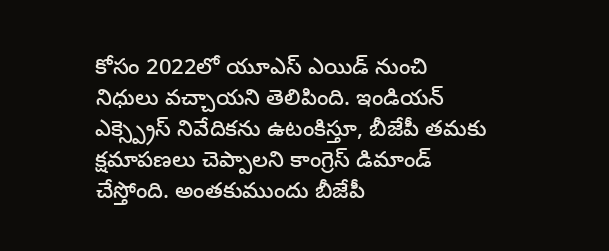కోసం 2022లో యూఎస్ ఎయిడ్ నుంచి నిధులు వచ్చాయని తెలిపింది. ఇండియన్ ఎక్స్ప్రెస్ నివేదికను ఉటంకిస్తూ, బీజేపీ తమకు క్షమాపణలు చెప్పాలని కాంగ్రెస్ డిమాండ్ చేస్తోంది. అంతకుముందు బీజేపీ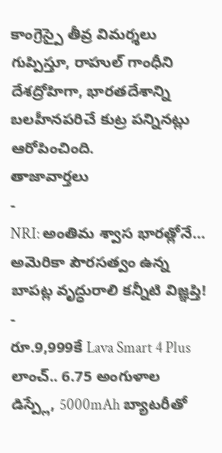కాంగ్రెస్పై తీవ్ర విమర్శలు గుప్పిస్తూ, రాహుల్ గాంధీని దేశద్రోహిగా, భారతదేశాన్ని బలహీనపరిచే కుట్ర పన్నినట్లు ఆరోపించింది.
తాజావార్తలు
-
NRI: అంతిమ శ్వాస భారత్లోనే… అమెరికా పౌరసత్వం ఉన్న బాపట్ల వృద్ధురాలి కన్నీటి విజ్ఞప్తి!
-
రూ.9,999కే Lava Smart 4 Plus లాంచ్.. 6.75 అంగుళాల డిస్ప్లే, 5000mAh బ్యాటరీతో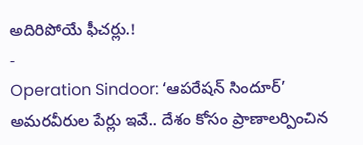అదిరిపోయే ఫీచర్లు.!
-
Operation Sindoor: ‘ఆపరేషన్ సిందూర్’ అమరవీరుల పేర్లు ఇవే.. దేశం కోసం ప్రాణాలర్పించిన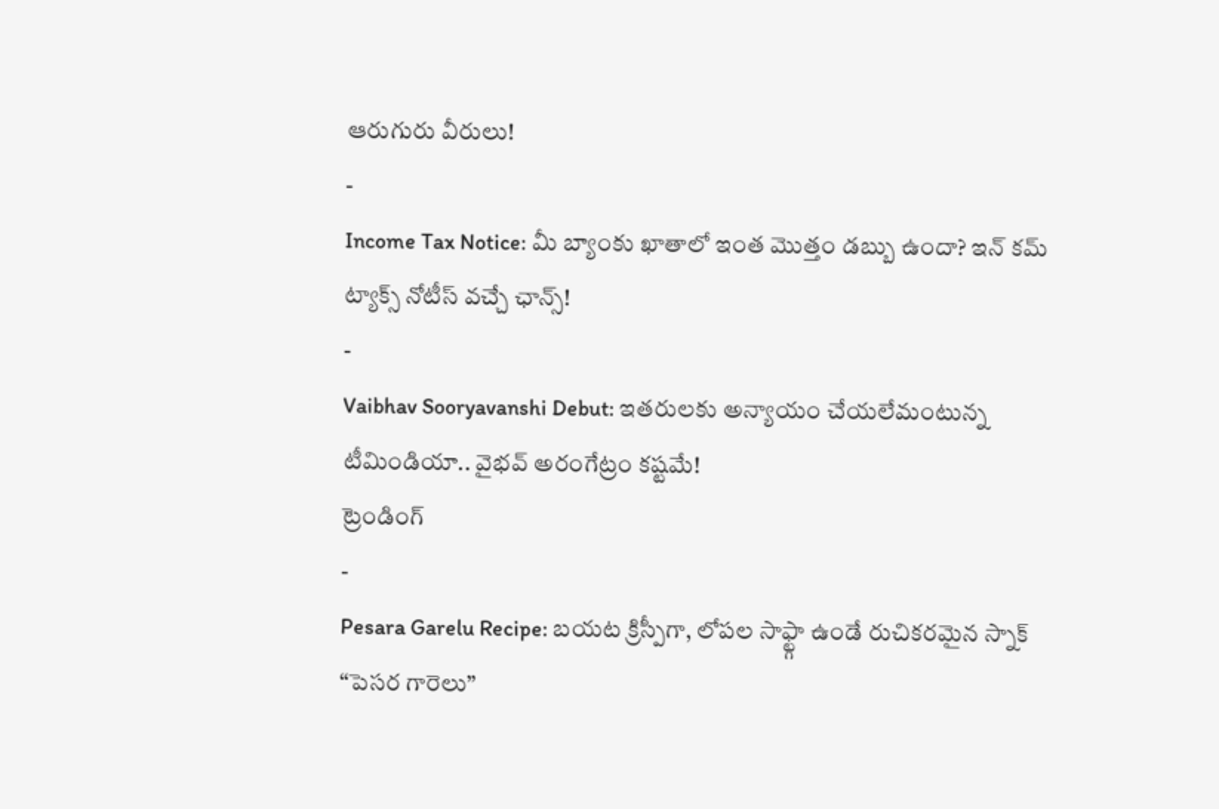ఆరుగురు వీరులు!
-
Income Tax Notice: మీ బ్యాంకు ఖాతాలో ఇంత మొత్తం డబ్బు ఉందా? ఇన్ కమ్ ట్యాక్స్ నోటీస్ వచ్చే ఛాన్స్!
-
Vaibhav Sooryavanshi Debut: ఇతరులకు అన్యాయం చేయలేమంటున్న టీమిండియా.. వైభవ్ అరంగేట్రం కష్టమే!
ట్రెండింగ్
-
Pesara Garelu Recipe: బయట క్రిస్పీగా, లోపల సాఫ్ట్గా ఉండే రుచికరమైన స్నాక్ “పెసర గారెలు”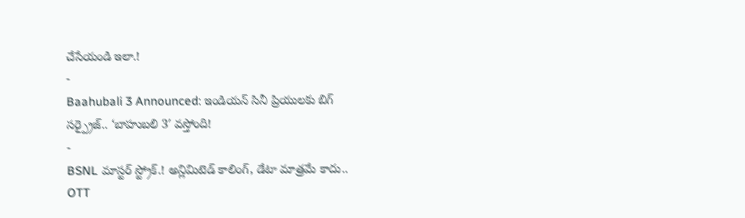చేసేయండి ఇలా.!
-
Baahubali 3 Announced: ఇండియన్ సినీ ప్రియులకు బిగ్ సర్ప్రైజ్.. ‘బాహుబలి 3′ వస్తోంది!
-
BSNL మాస్టర్ స్ట్రోక్.! అన్లిమిటెడ్ కాలింగ్, డేటా మాత్రమే కాదు.. OTT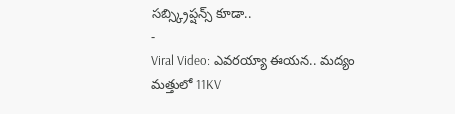సబ్స్క్రిప్షన్స్ కూడా..
-
Viral Video: ఎవరయ్యా ఈయన.. మద్యం మత్తులో 11KV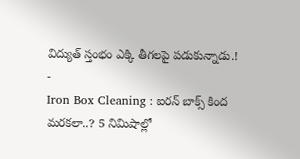విద్యుత్ స్తంభం ఎక్కి తీగలపై పడుకున్నాడు.!
-
Iron Box Cleaning : ఐరన్ బాక్స్ కింద మరకలా..? 5 నిమిషాల్లో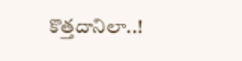కొత్తదానిలా..!